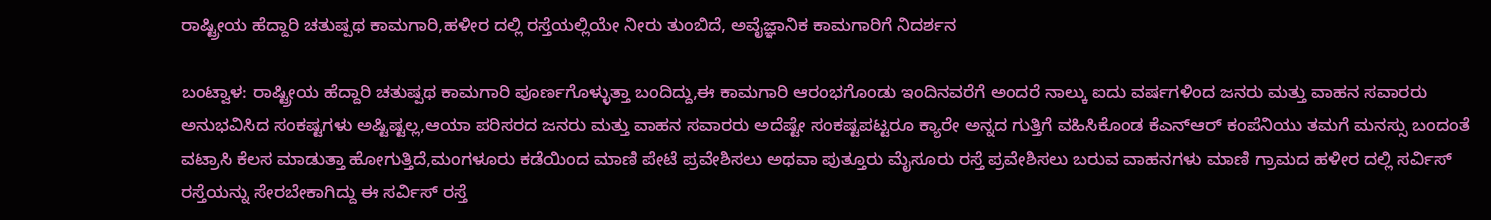ರಾಷ್ಟ್ರೀಯ ಹೆದ್ದಾರಿ ಚತುಷ್ಪಥ ಕಾಮಗಾರಿ,ಹಳೀರ ದಲ್ಲಿ ರಸ್ತೆಯಲ್ಲಿಯೇ ನೀರು ತುಂಬಿದೆ, ಅವೈಜ್ಞಾನಿಕ ಕಾಮಗಾರಿಗೆ ನಿದರ್ಶನ

ಬಂಟ್ವಾಳ: ರಾಷ್ಟ್ರೀಯ ಹೆದ್ದಾರಿ ಚತುಷ್ಪಥ ಕಾಮಗಾರಿ ಪೂರ್ಣಗೊಳ್ಳುತ್ತಾ ಬಂದಿದ್ದು,ಈ ಕಾಮಗಾರಿ ಆರಂಭಗೊಂಡು ಇಂದಿನವರೆಗೆ ಅಂದರೆ ನಾಲ್ಕು ಐದು ವರ್ಷಗಳಿಂದ ಜನರು ಮತ್ತು ವಾಹನ ಸವಾರರು ಅನುಭವಿಸಿದ ಸಂಕಷ್ಟಗಳು ಅಷ್ಟಿಷ್ಟಲ್ಲ,ಆಯಾ ಪರಿಸರದ ಜನರು ಮತ್ತು ವಾಹನ ಸವಾರರು ಅದೆಷ್ಟೇ ಸಂಕಷ್ಟಪಟ್ಟರೂ ಕ್ಯಾರೇ ಅನ್ನದ ಗುತ್ತಿಗೆ ವಹಿಸಿಕೊಂಡ ಕೆಎನ್‌ಆರ್ ಕಂಪೆನಿಯು ತಮಗೆ ಮನಸ್ಸು ಬಂದಂತೆ ವಟ್ರಾಸಿ ಕೆಲಸ ಮಾಡುತ್ತಾ ಹೋಗುತ್ತಿದೆ,ಮಂಗಳೂರು ಕಡೆಯಿಂದ ಮಾಣಿ ಪೇಟೆ ಪ್ರವೇಶಿಸಲು ಅಥವಾ ಪುತ್ತೂರು ಮೈಸೂರು ರಸ್ತೆ ಪ್ರವೇಶಿಸಲು ಬರುವ ವಾಹನಗಳು ಮಾಣಿ ಗ್ರಾಮದ ಹಳೀರ ದಲ್ಲಿ ಸರ್ವಿಸ್ ರಸ್ತೆಯನ್ನು ಸೇರಬೇಕಾಗಿದ್ದು ಈ ಸರ್ವಿಸ್ ರಸ್ತೆ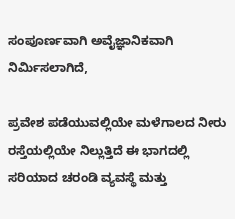ಸಂಪೂರ್ಣವಾಗಿ ಅವೈಜ್ಞಾನಿಕವಾಗಿ ನಿರ್ಮಿಸಲಾಗಿದೆ,

ಪ್ರವೇಶ ಪಡೆಯುವಲ್ಲಿಯೇ ಮಳೆಗಾಲದ ನೀರು ರಸ್ತೆಯಲ್ಲಿಯೇ ನಿಲ್ಲುತ್ತಿದೆ ಈ ಭಾಗದಲ್ಲಿ ಸರಿಯಾದ ಚರಂಡಿ ವ್ಯವಸ್ಥೆ ಮತ್ತು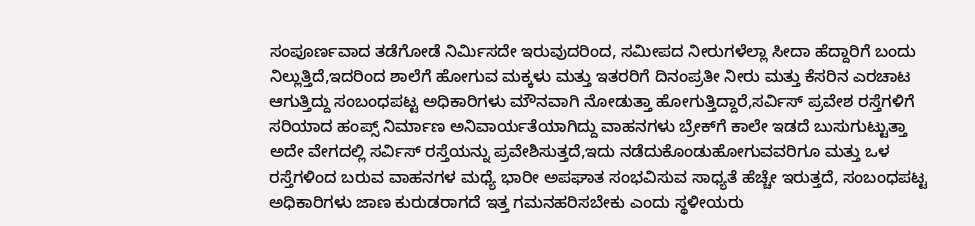ಸಂಪೂರ್ಣವಾದ ತಡೆಗೋಡೆ ನಿರ್ಮಿಸದೇ ಇರುವುದರಿಂದ, ಸಮೀಪದ ನೀರುಗಳೆಲ್ಲಾ ಸೀದಾ ಹೆದ್ದಾರಿಗೆ ಬಂದು ನಿಲ್ಲುತ್ತಿದೆ,ಇದರಿಂದ ಶಾಲೆಗೆ ಹೋಗುವ ಮಕ್ಕಳು ಮತ್ತು ಇತರರಿಗೆ ದಿನಂಪ್ರತೀ ನೀರು ಮತ್ತು ಕೆಸರಿನ ಎರಚಾಟ ಆಗುತ್ತಿದ್ದು ಸಂಬಂಧಪಟ್ಟ ಅಧಿಕಾರಿಗಳು ಮೌನವಾಗಿ ನೋಡುತ್ತಾ ಹೋಗುತ್ತಿದ್ದಾರೆ,ಸರ್ವಿಸ್ ಪ್ರವೇಶ ರಸ್ತೆಗಳಿಗೆ ಸರಿಯಾದ ಹಂಪ್ಸ್ ನಿರ್ಮಾಣ ಅನಿವಾರ್ಯತೆಯಾಗಿದ್ದು ವಾಹನಗಳು ಬ್ರೇಕ್‌ಗೆ ಕಾಲೇ ಇಡದೆ ಬುಸುಗುಟ್ಟುತ್ತಾ ಅದೇ ವೇಗದಲ್ಲಿ ಸರ್ವಿಸ್ ರಸ್ತೆಯನ್ನು ಪ್ರವೇಶಿಸುತ್ತದೆ,ಇದು ನಡೆದುಕೊಂಡುಹೋಗುವವರಿಗೂ ಮತ್ತು ಒಳ ರಸ್ತೆಗಳಿಂದ ಬರುವ ವಾಹನಗಳ ಮಧ್ಯೆ ಭಾರೀ ಅಪಘಾತ ಸಂಭವಿಸುವ ಸಾಧ್ಯತೆ ಹೆಚ್ಚೇ ಇರುತ್ತದೆ, ಸಂಬಂಧಪಟ್ಟ ಅಧಿಕಾರಿಗಳು ಜಾಣ ಕುರುಡರಾಗದೆ ಇತ್ತ ಗಮನಹರಿಸಬೇಕು ಎಂದು ಸ್ಥಳೀಯರು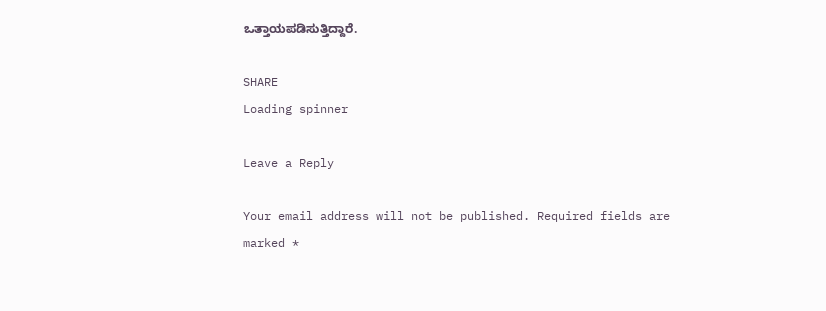ಒತ್ತಾಯಪಡಿಸುತ್ತಿದ್ದಾರೆ.

SHARE
Loading spinner

Leave a Reply

Your email address will not be published. Required fields are marked *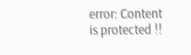error: Content is protected !!